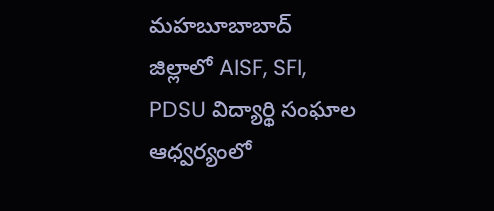మహబూబాబాద్ జిల్లాలో AISF, SFI, PDSU విద్యార్థి సంఘాల ఆధ్వర్యంలో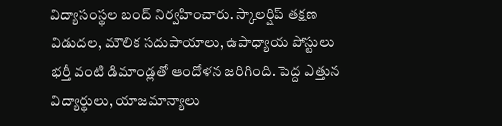విద్యాసంస్థల బంద్ నిర్వహించారు. స్కాలర్షిప్ తక్షణ విడుదల, మౌలిక సదుపాయాలు, ఉపాధ్యాయ పోస్టులు భర్తీ వంటి డిమాండ్లతో ఆందోళన జరిగింది. పెద్ద ఎత్తున విద్యార్థులు, యాజమాన్యాలు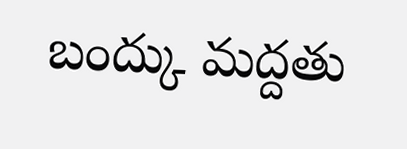బంద్కు మద్దతు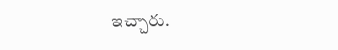ఇచ్చారు.